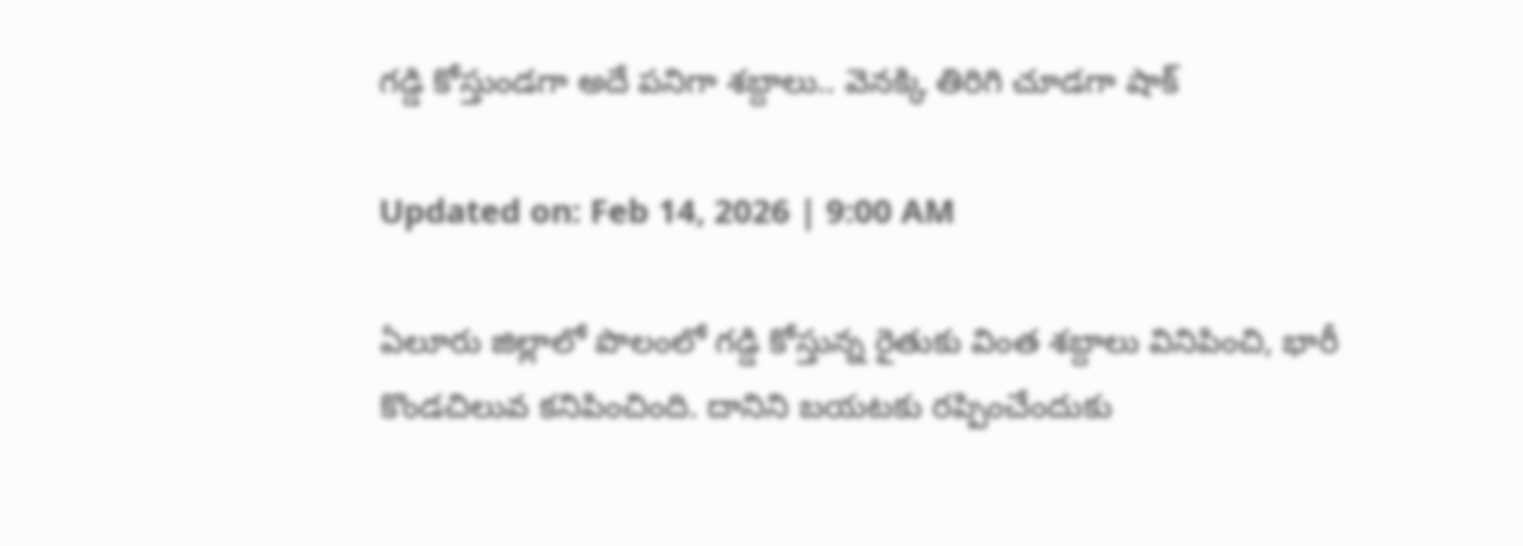గడ్డి కోస్తుండగా అదే పనిగా శబ్దాలు.. వెనక్కి తిరిగి చూడగా షాక్‌

Updated on: Feb 14, 2026 | 9:00 AM

ఏలూరు జిల్లాలో పొలంలో గడ్డి కోస్తున్న రైతుకు వింత శబ్దాలు వినిపించి, భారీ కొండచిలువ కనిపించింది. దానిని బయటకు రప్పించేందుకు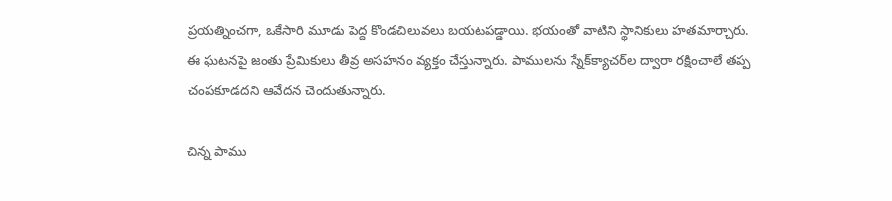ప్రయత్నించగా, ఒకేసారి మూడు పెద్ద కొండచిలువలు బయటపడ్డాయి. భయంతో వాటిని స్థానికులు హతమార్చారు. ఈ ఘటనపై జంతు ప్రేమికులు తీవ్ర అసహనం వ్యక్తం చేస్తున్నారు. పాములను స్నేక్‌క్యాచర్‌ల ద్వారా రక్షించాలే తప్ప చంపకూడదని ఆవేదన చెందుతున్నారు.

చిన్న పాము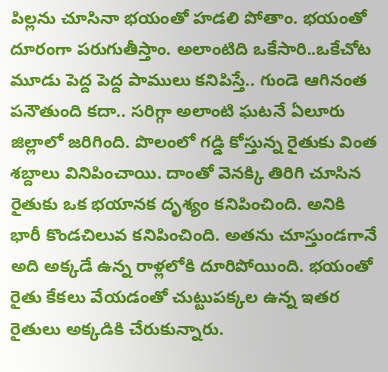పిల్లను చూసినా భయంతో హడలి పోతాం. భయంతో దూరంగా పరుగుతీస్తాం. అలాంటిది ఒకేసారి..ఒకేచోట మూడు పెద్ద పెద్ద పాములు కనిపిస్తే.. గుండె ఆగినంత పనౌతుంది కదా.. సరిగ్గా అలాంటి ఘటనే ఏలూరు జిల్లాలో జరిగింది. పొలంలో గడ్డి కోస్తున్న రైతుకు వింత శబ్దాలు వినిపించాయి. దాంతో వెనక్కి తిరిగి చూసిన రైతుకు ఒక భయానక దృశ్యం కనిపించింది. అనికి భారీ కొండచిలువ కనిపించింది. అతను చూస్తుండగానే అది అక్కడే ఉన్న రాళ్లలోకి దూరిపోయింది. భయంతో రైతు కేకలు వేయడంతో చుట్టుపక్కల ఉన్న ఇతర రైతులు అక్కడికి చేరుకున్నారు.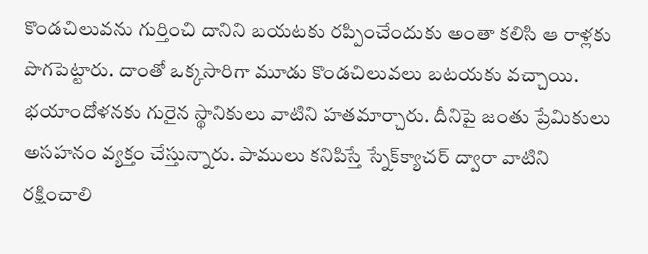కొండచిలువను గుర్తించి దానిని బయటకు రప్పించేందుకు అంతా కలిసి ఆ రాళ్లకు పొగపెట్టారు. దాంతో ఒక్కసారిగా మూడు కొండచిలువలు బటయకు వచ్చాయి. భయాందోళనకు గురైన స్థానికులు వాటిని హతమార్చారు. దీనిపై జంతు ప్రేమికులు అసహనం వ్యక్తం చేస్తున్నారు. పాములు కనిపిస్తే స్నేక్‌క్యాచర్‌ ద్వారా వాటిని రక్షించాలి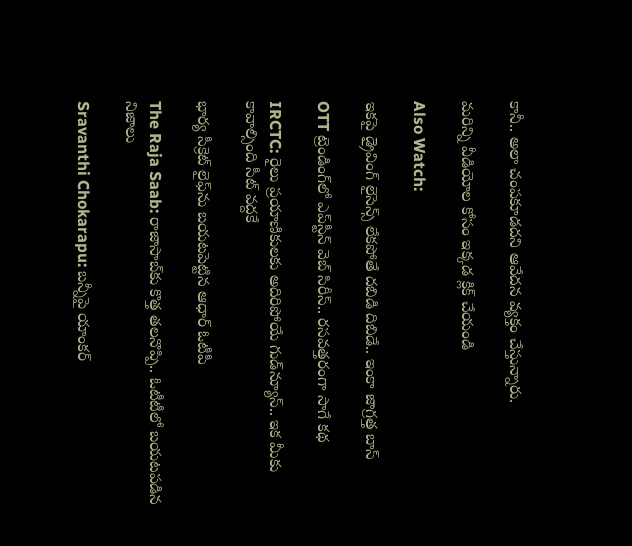కానీ.. అలా చంపకూడదని ఆవేదన వ్యక్తం చేస్తున్నారు.

మరిన్ని వీడియోల కోసం ఇక్కడ క్లిక్ చేయండి

Also Watch:

ఇకపై డ్రైవింగ్ లైసెన్స్ లేకపోతే దబిడి దిబిడే.. ఇంకా జాగ్రత్త బాస్

OTT ట్రెండింగ్‌లో ఎప్‌స్టీన్ వెబ్ సిరీస్‌.. రసవత్తరంగా సాగే కథ

IRCTC: రైలు ప్రయాణికులకు అదిరిపోయే గుడ్‌న్యూస్.. ఇక మీకు కావాల్సింది సీట్ వద్దకే

భార్య సీక్రెట్ లైఫ్‌ను బయటపెట్టిన ఆధార్‌ ఓటీపీ

The Raja Saab: రాజాసాబ్‌కు కొత్త తలనొప్పి.. ఓటీటీలో బయటపడిన నిజాలు

Sravanthi Chokarapu: బన్నీపై యాంకర్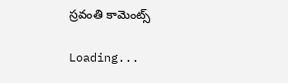స్రవంతి కామెంట్స్

Loading...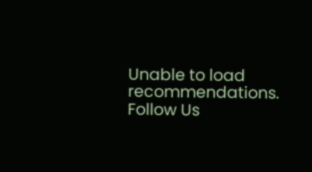Unable to load recommendations.
Follow Us